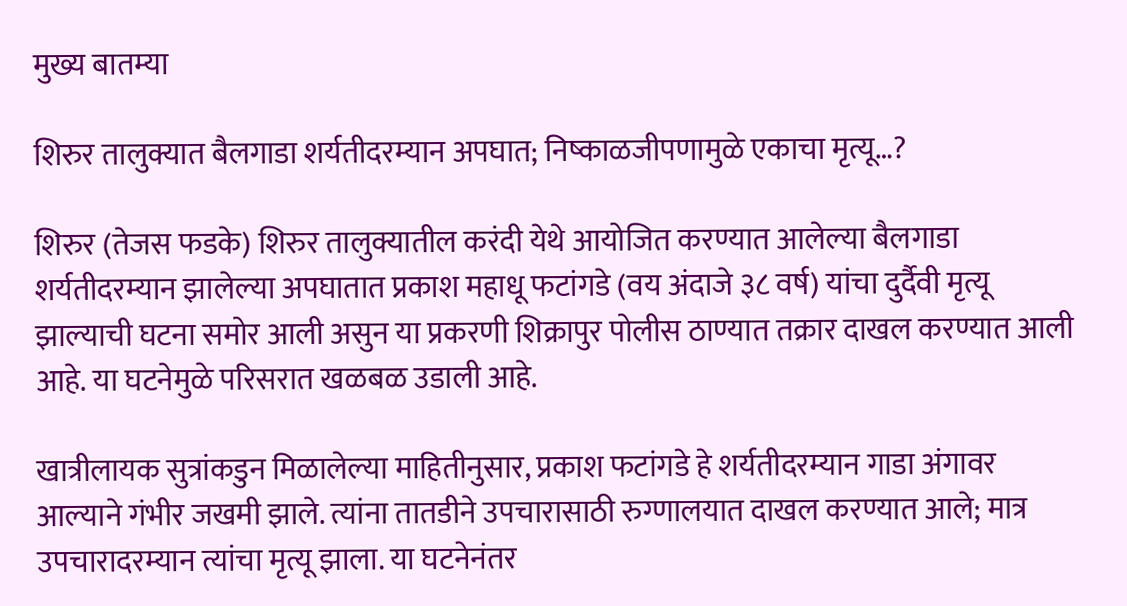मुख्य बातम्या

शिरुर तालुक्यात बैलगाडा शर्यतीदरम्यान अपघात; निष्काळजीपणामुळे एकाचा मृत्यू…?

शिरुर (तेजस फडके) शिरुर तालुक्यातील करंदी येथे आयोजित करण्यात आलेल्या बैलगाडा शर्यतीदरम्यान झालेल्या अपघातात प्रकाश महाधू फटांगडे (वय अंदाजे ३८ वर्ष) यांचा दुर्दैवी मृत्यू झाल्याची घटना समोर आली असुन या प्रकरणी शिक्रापुर पोलीस ठाण्यात तक्रार दाखल करण्यात आली आहे. या घटनेमुळे परिसरात खळबळ उडाली आहे.

खात्रीलायक सुत्रांकडुन मिळालेल्या माहितीनुसार, प्रकाश फटांगडे हे शर्यतीदरम्यान गाडा अंगावर आल्याने गंभीर जखमी झाले. त्यांना तातडीने उपचारासाठी रुग्णालयात दाखल करण्यात आले; मात्र उपचारादरम्यान त्यांचा मृत्यू झाला. या घटनेनंतर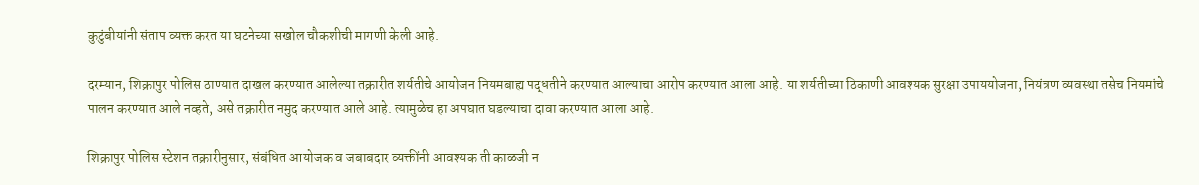कुटुंबीयांनी संताप व्यक्त करत या घटनेच्या सखोल चौकशीची मागणी केली आहे.

दरम्यान, शिक्रापुर पोलिस ठाण्यात दाखल करण्यात आलेल्या तक्रारीत शर्यतीचे आयोजन नियमबाह्य पद्धतीने करण्यात आल्याचा आरोप करण्यात आला आहे. या शर्यतीच्या ठिकाणी आवश्यक सुरक्षा उपाययोजना, नियंत्रण व्यवस्था तसेच नियमांचे पालन करण्यात आले नव्हते, असे तक्रारीत नमुद करण्यात आले आहे. त्यामुळेच हा अपघात घडल्याचा दावा करण्यात आला आहे.

शिक्रापुर पोलिस स्टेशन तक्रारीनुसार, संबंधित आयोजक व जबाबदार व्यक्तींनी आवश्यक ती काळजी न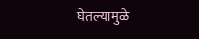घेतल्यामुळे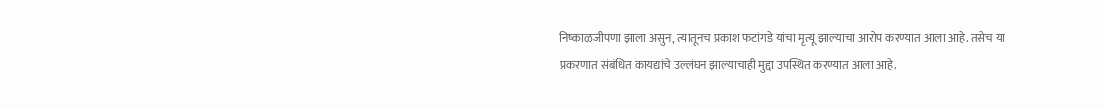निष्काळजीपणा झाला असुन, त्यातूनच प्रकाश फटांगडे यांचा मृत्यू झाल्याचा आरोप करण्यात आला आहे. तसेच या प्रकरणात संबंधित कायद्यांचे उल्लंघन झाल्याचाही मुद्दा उपस्थित करण्यात आला आहे.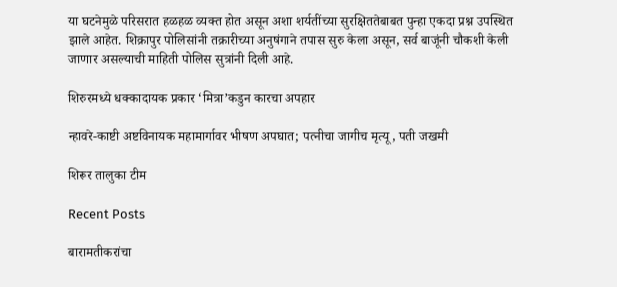या घटनेमुळे परिसरात हळहळ व्यक्त होत असून अशा शर्यतींच्या सुरक्षिततेबाबत पुन्हा एकदा प्रश्न उपस्थित झाले आहेत. शिक्रापुर पोलिसांनी तक्रारीच्या अनुषंगाने तपास सुरु केला असून, सर्व बाजूंनी चौकशी केली जाणार असल्याची माहिती पोलिस सुत्रांनी दिली आहे.

शिरुरमध्ये धक्कादायक प्रकार ‘मित्रा’कडुन कारचा अपहार

न्हावरे-काष्टी अष्टविनायक महामार्गावर भीषण अपघात; पत्नीचा जागीच मृत्यू, पती जखमी

शिरूर तालुका टीम

Recent Posts

बारामतीकरांचा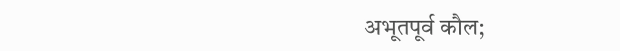अभूतपूर्व कौल;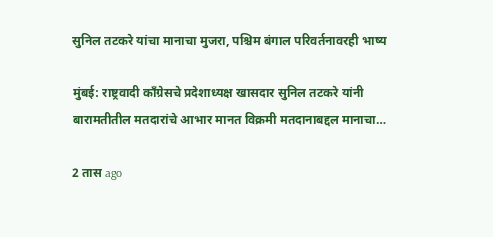सुनिल तटकरे यांचा मानाचा मुजरा, पश्चिम बंगाल परिवर्तनावरही भाष्य

मुंबई: राष्ट्रवादी काँग्रेसचे प्रदेशाध्यक्ष खासदार सुनिल तटकरे यांनी बारामतीतील मतदारांचे आभार मानत विक्रमी मतदानाबद्दल मानाचा…

2 तास ago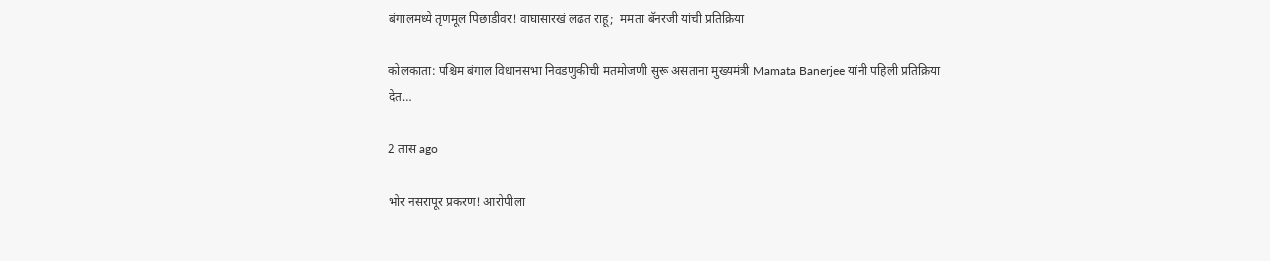बंगालमध्ये तृणमूल पिछाडीवर! वाघासारखं लढत राहू;  ममता बॅनरजी यांची प्रतिक्रिया

कोलकाता: पश्चिम बंगाल विधानसभा निवडणुकीची मतमोजणी सुरू असताना मुख्यमंत्री Mamata Banerjee यांनी पहिली प्रतिक्रिया देत…

2 तास ago

भोर नसरापूर प्रकरण! आरोपीला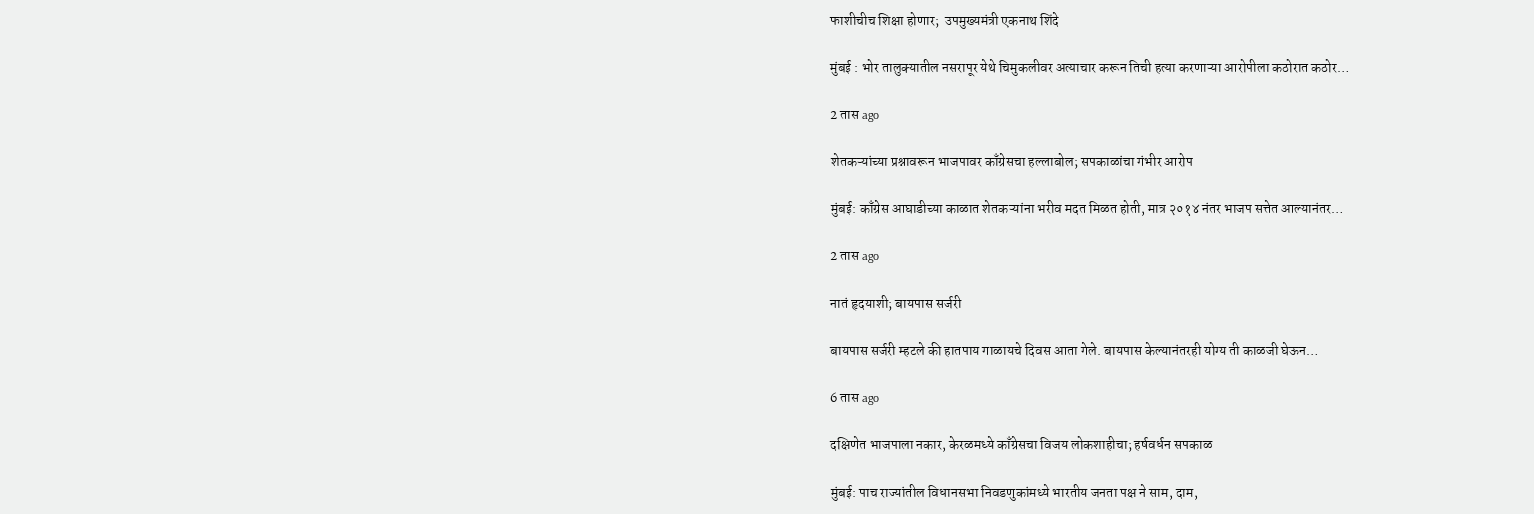फाशीचीच शिक्षा होणार;  उपमुख्यमंत्री एकनाथ शिंदे

मुंबई : भोर तालुक्यातील नसरापूर येथे चिमुकलीवर अत्याचार करून तिची हत्या करणाऱ्या आरोपीला कठोरात कठोर…

2 तास ago

शेतकऱ्यांच्या प्रश्नावरून भाजपावर काँग्रेसचा हल्लाबोल; सपकाळांचा गंभीर आरोप

मुंबई: काँग्रेस आघाडीच्या काळात शेतकऱ्यांना भरीव मदत मिळत होती, मात्र २०१४ नंतर भाजप सत्तेत आल्यानंतर…

2 तास ago

नातं हृदयाशी; बायपास सर्जरी

बायपास सर्जरी म्हटले की हातपाय गाळायचे दिवस आता गेले. बायपास केल्यानंतरही योग्य ती काळजी घेऊन…

6 तास ago

दक्षिणेत भाजपाला नकार, केरळमध्ये काँग्रेसचा विजय लोकशाहीचा; हर्षवर्धन सपकाळ

मुंबई: पाच राज्यांतील विधानसभा निवडणुकांमध्ये भारतीय जनता पक्ष ने साम, दाम,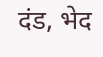दंड, भेद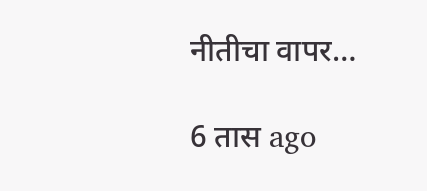नीतीचा वापर…

6 तास ago